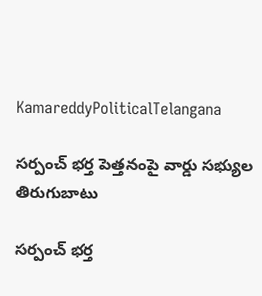KamareddyPoliticalTelangana

సర్పంచ్ భర్త పెత్తనంపై వార్డు సభ్యుల తిరుగుబాటు

సర్పంచ్ భర్త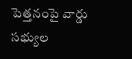పెత్తనంపై వార్డు సభ్యుల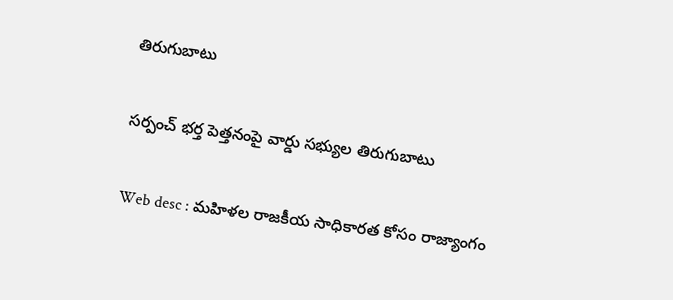తిరుగుబాటు

సర్పంచ్ భర్త పెత్తనంపై వార్డు సభ్యుల తిరుగుబాటు

Web desc : మహిళల రాజకీయ సాధికారత కోసం రాజ్యాంగం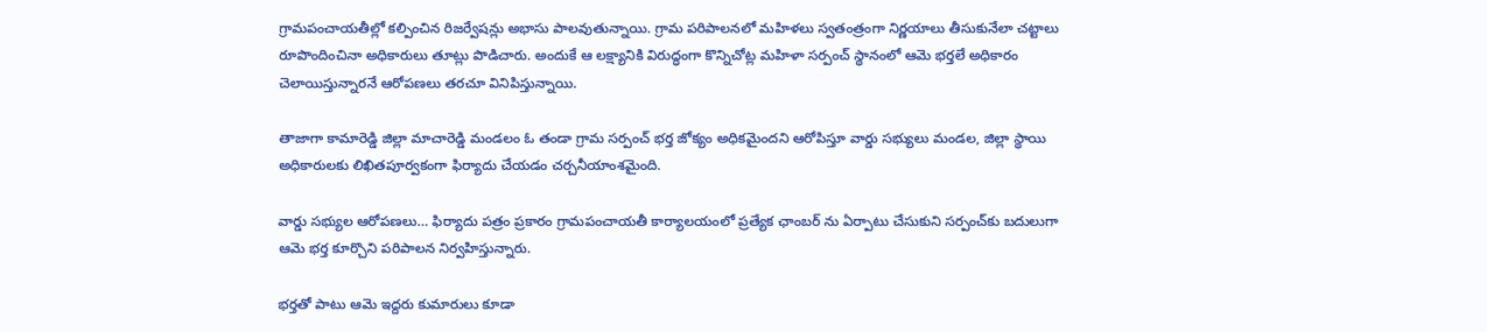గ్రామపంచాయతీల్లో కల్పించిన రిజర్వేషన్లు అభాసు పాలవుతున్నాయి. గ్రామ పరిపాలనలో మహిళలు స్వతంత్రంగా నిర్ణయాలు తీసుకునేలా చట్టాలు రూపొందించినా అధికారులు తూట్లు పొడిచారు. అందుకే ఆ లక్ష్యానికి విరుద్ధంగా కొన్నిచోట్ల మహిళా సర్పంచ్ స్థానంలో ఆమె భర్తలే అధికారం చెలాయిస్తున్నారనే ఆరోపణలు తరచూ వినిపిస్తున్నాయి.

తాజాగా కామారెడ్డి జిల్లా మాచారెడ్డి మండలం ఓ తండా గ్రామ సర్పంచ్ భర్త జోక్యం అధికమైందని ఆరోపిస్తూ వార్డు సభ్యులు మండల, జిల్లా స్థాయి అధికారులకు లిఖితపూర్వకంగా ఫిర్యాదు చేయడం చర్చనీయాంశమైంది.

వార్డు సభ్యుల ఆరోపణలు… ఫిర్యాదు పత్రం ప్రకారం గ్రామపంచాయతీ కార్యాలయంలో ప్రత్యేక ఛాంబర్ ను ఏర్పాటు చేసుకుని సర్పంచ్‌కు బదులుగా ఆమె భర్త కూర్చొని పరిపాలన నిర్వహిస్తున్నారు.

భర్తతో పాటు ఆమె ఇద్దరు కుమారులు కూడా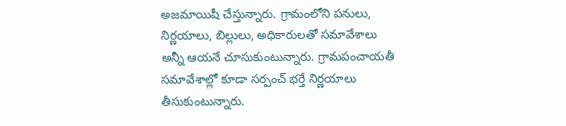అజమాయిషీ చేస్తున్నారు. గ్రామంలోని పనులు, నిర్ణయాలు, బిల్లులు, అధికారులతో సమావేశాలు అన్నీ ఆయనే చూసుకుంటున్నారు. గ్రామపంచాయతీ సమావేశాల్లో కూడా సర్పంచ్ భర్తే నిర్ణయాలు తీసుకుంటున్నారు.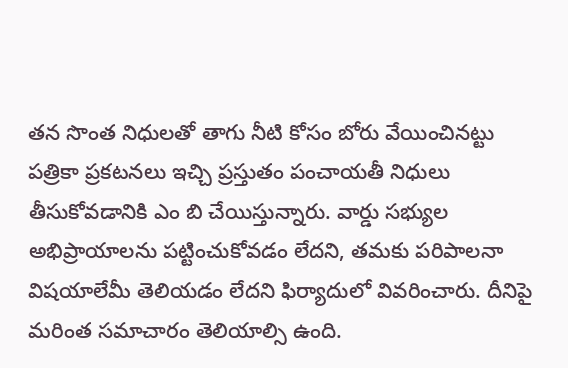తన సొంత నిధులతో తాగు నీటి కోసం బోరు వేయించినట్టు పత్రికా ప్రకటనలు ఇచ్చి ప్రస్తుతం పంచాయతీ నిధులు తీసుకోవడానికి ఎం బి చేయిస్తున్నారు. వార్డు సభ్యుల అభిప్రాయాలను పట్టించుకోవడం లేదని, తమకు పరిపాలనా విషయాలేమీ తెలియడం లేదని ఫిర్యాదులో వివరించారు. దీనిపై మరింత సమాచారం తెలియాల్సి ఉంది.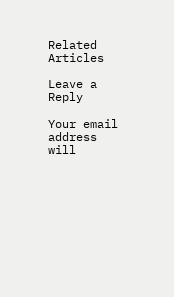Related Articles

Leave a Reply

Your email address will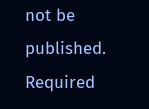not be published. Required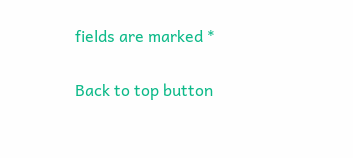fields are marked *

Back to top button